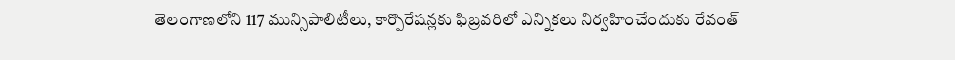తెలంగాణలోని 117 మున్సిపాలిటీలు, కార్పొరేషన్లకు ఫిబ్రవరిలో ఎన్నికలు నిర్వహించేందుకు రేవంత్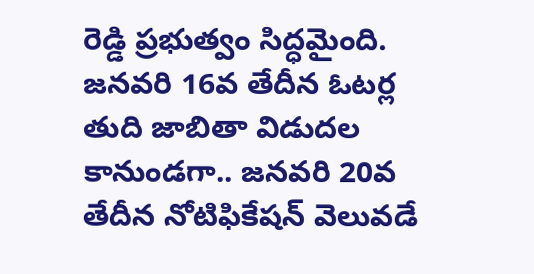రెడ్డి ప్రభుత్వం సిద్ధమైంది. జనవరి 16వ తేదీన ఓటర్ల తుది జాబితా విడుదల కానుండగా.. జనవరి 20వ తేదీన నోటిఫికేషన్ వెలువడే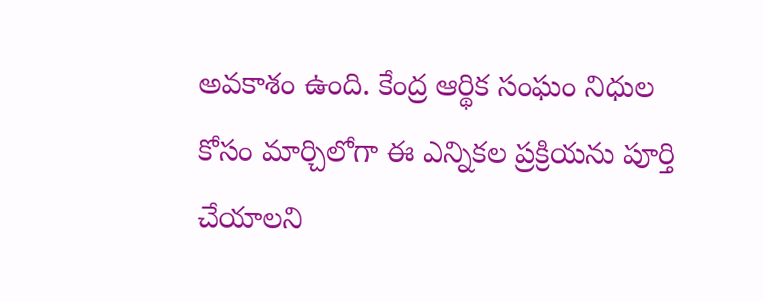అవకాశం ఉంది. కేంద్ర ఆర్థిక సంఘం నిధుల కోసం మార్చిలోగా ఈ ఎన్నికల ప్రక్రియను పూర్తి చేయాలని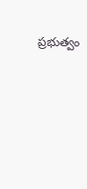ప్రభుత్వం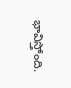భావిస్తోంది.